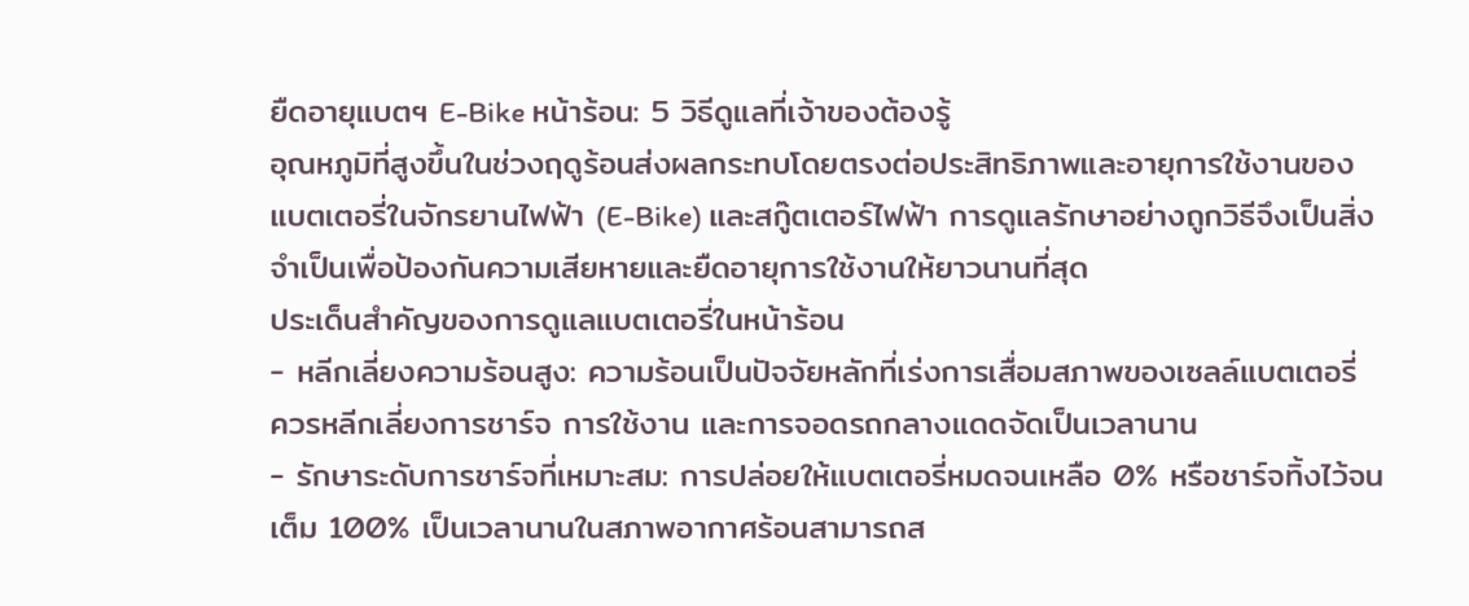ยืดอายุแบตฯ E-Bike หน้าร้อน: 5 วิธีดูแลที่เจ้าของต้องรู้
อุณหภูมิที่สูงขึ้นในช่วงฤดูร้อนส่งผลกระทบโดยตรงต่อประสิทธิภาพและอายุการใช้งานของแบตเตอรี่ในจักรยานไฟฟ้า (E-Bike) และสกู๊ตเตอร์ไฟฟ้า การดูแลรักษาอย่างถูกวิธีจึงเป็นสิ่งจำเป็นเพื่อป้องกันความเสียหายและยืดอายุการใช้งานให้ยาวนานที่สุด
ประเด็นสำคัญของการดูแลแบตเตอรี่ในหน้าร้อน
- หลีกเลี่ยงความร้อนสูง: ความร้อนเป็นปัจจัยหลักที่เร่งการเสื่อมสภาพของเซลล์แบตเตอรี่ ควรหลีกเลี่ยงการชาร์จ การใช้งาน และการจอดรถกลางแดดจัดเป็นเวลานาน
- รักษาระดับการชาร์จที่เหมาะสม: การปล่อยให้แบตเตอรี่หมดจนเหลือ 0% หรือชาร์จทิ้งไว้จนเต็ม 100% เป็นเวลานานในสภาพอากาศร้อนสามารถส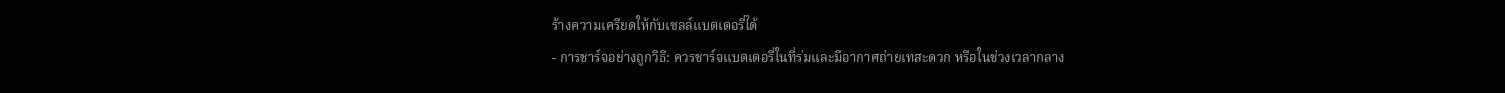ร้างความเครียดให้กับเซลล์แบตเตอรี่ได้
- การชาร์จอย่างถูกวิธี: ควรชาร์จแบตเตอรี่ในที่ร่มและมีอากาศถ่ายเทสะดวก หรือในช่วงเวลากลาง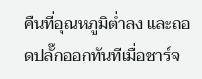คืนที่อุณหภูมิต่ำลง และถอดปลั๊กออกทันทีเมื่อชาร์จ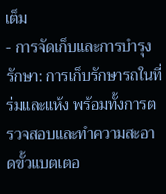เต็ม
- การจัดเก็บและการบำรุงรักษา: การเก็บรักษารถในที่ร่มและแห้ง พร้อมทั้งการตรวจสอบและทำความสะอาดขั้วแบตเตอ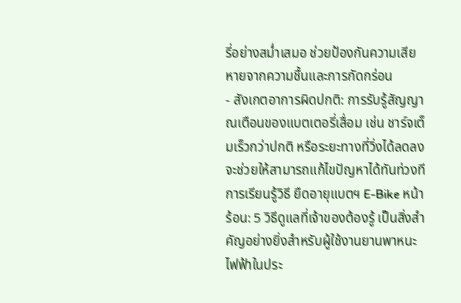รี่อย่างสม่ำเสมอ ช่วยป้องกันความเสียหายจากความชื้นและการกัดกร่อน
- สังเกตอาการผิดปกติ: การรับรู้สัญญาณเตือนของแบตเตอรี่เสื่อม เช่น ชาร์จเต็มเร็วกว่าปกติ หรือระยะทางที่วิ่งได้ลดลง จะช่วยให้สามารถแก้ไขปัญหาได้ทันท่วงที
การเรียนรู้วิธี ยืดอายุแบตฯ E-Bike หน้าร้อน: 5 วิธีดูแลที่เจ้าของต้องรู้ เป็นสิ่งสำคัญอย่างยิ่งสำหรับผู้ใช้งานยานพาหนะไฟฟ้าในประ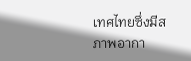เทศไทยซึ่งมีสภาพอากา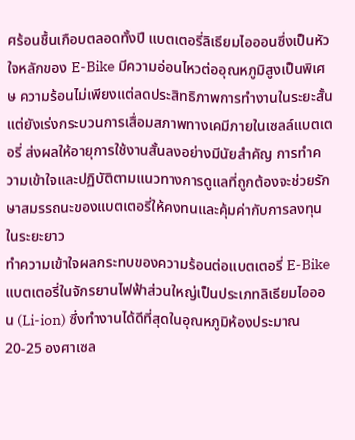ศร้อนชื้นเกือบตลอดทั้งปี แบตเตอรี่ลิเธียมไอออนซึ่งเป็นหัวใจหลักของ E-Bike มีความอ่อนไหวต่ออุณหภูมิสูงเป็นพิเศษ ความร้อนไม่เพียงแต่ลดประสิทธิภาพการทำงานในระยะสั้น แต่ยังเร่งกระบวนการเสื่อมสภาพทางเคมีภายในเซลล์แบตเตอรี่ ส่งผลให้อายุการใช้งานสั้นลงอย่างมีนัยสำคัญ การทำความเข้าใจและปฏิบัติตามแนวทางการดูแลที่ถูกต้องจะช่วยรักษาสมรรถนะของแบตเตอรี่ให้คงทนและคุ้มค่ากับการลงทุนในระยะยาว
ทำความเข้าใจผลกระทบของความร้อนต่อแบตเตอรี่ E-Bike
แบตเตอรี่ในจักรยานไฟฟ้าส่วนใหญ่เป็นประเภทลิเธียมไอออน (Li-ion) ซึ่งทำงานได้ดีที่สุดในอุณหภูมิห้องประมาณ 20-25 องศาเซล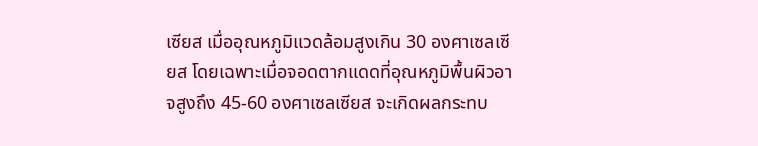เซียส เมื่ออุณหภูมิแวดล้อมสูงเกิน 30 องศาเซลเซียส โดยเฉพาะเมื่อจอดตากแดดที่อุณหภูมิพื้นผิวอาจสูงถึง 45-60 องศาเซลเซียส จะเกิดผลกระทบ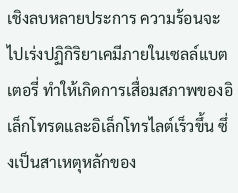เชิงลบหลายประการ ความร้อนจะไปเร่งปฏิกิริยาเคมีภายในเซลล์แบตเตอรี่ ทำให้เกิดการเสื่อมสภาพของอิเล็กโทรดและอิเล็กโทรไลต์เร็วขึ้น ซึ่งเป็นสาเหตุหลักของ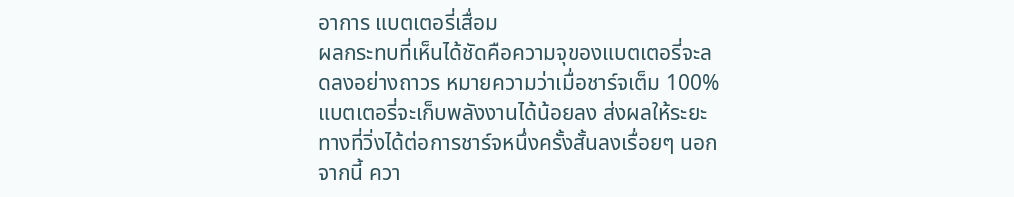อาการ แบตเตอรี่เสื่อม
ผลกระทบที่เห็นได้ชัดคือความจุของแบตเตอรี่จะลดลงอย่างถาวร หมายความว่าเมื่อชาร์จเต็ม 100% แบตเตอรี่จะเก็บพลังงานได้น้อยลง ส่งผลให้ระยะทางที่วิ่งได้ต่อการชาร์จหนึ่งครั้งสั้นลงเรื่อยๆ นอกจากนี้ ควา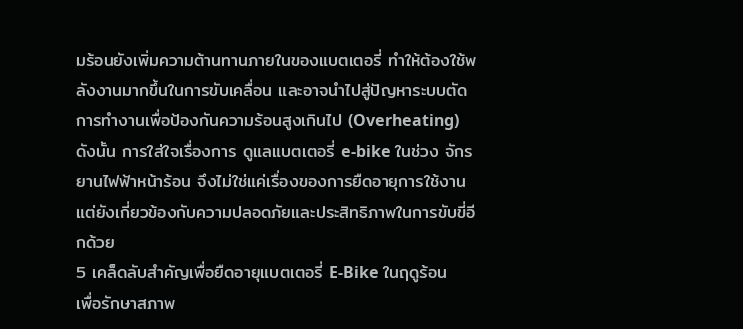มร้อนยังเพิ่มความต้านทานภายในของแบตเตอรี่ ทำให้ต้องใช้พลังงานมากขึ้นในการขับเคลื่อน และอาจนำไปสู่ปัญหาระบบตัดการทำงานเพื่อป้องกันความร้อนสูงเกินไป (Overheating) ดังนั้น การใส่ใจเรื่องการ ดูแลแบตเตอรี่ e-bike ในช่วง จักรยานไฟฟ้าหน้าร้อน จึงไม่ใช่แค่เรื่องของการยืดอายุการใช้งาน แต่ยังเกี่ยวข้องกับความปลอดภัยและประสิทธิภาพในการขับขี่อีกด้วย
5 เคล็ดลับสำคัญเพื่อยืดอายุแบตเตอรี่ E-Bike ในฤดูร้อน
เพื่อรักษาสภาพ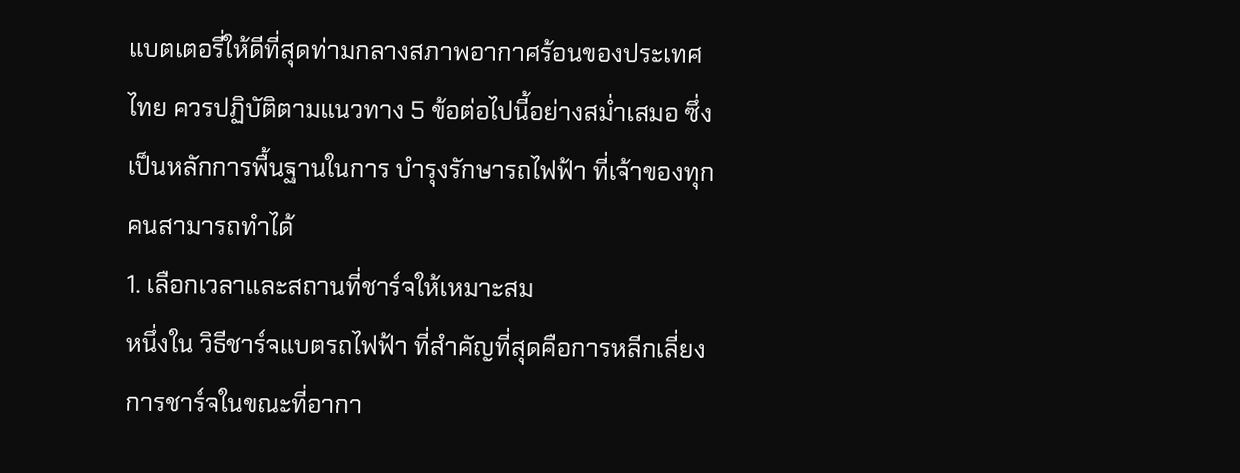แบตเตอรี่ให้ดีที่สุดท่ามกลางสภาพอากาศร้อนของประเทศไทย ควรปฏิบัติตามแนวทาง 5 ข้อต่อไปนี้อย่างสม่ำเสมอ ซึ่งเป็นหลักการพื้นฐานในการ บำรุงรักษารถไฟฟ้า ที่เจ้าของทุกคนสามารถทำได้
1. เลือกเวลาและสถานที่ชาร์จให้เหมาะสม
หนึ่งใน วิธีชาร์จแบตรถไฟฟ้า ที่สำคัญที่สุดคือการหลีกเลี่ยงการชาร์จในขณะที่อากา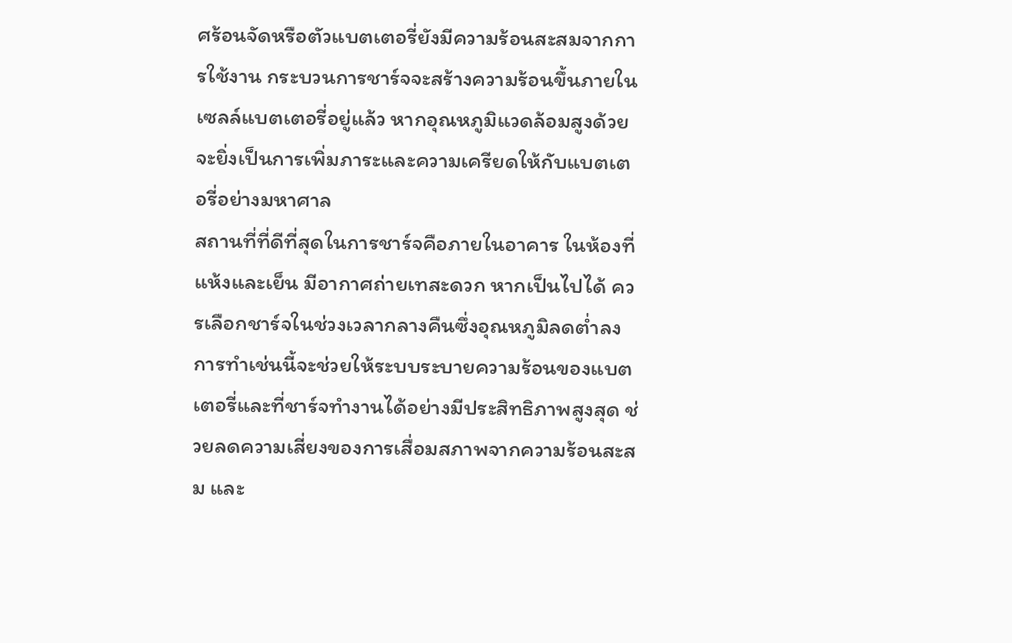ศร้อนจัดหรือตัวแบตเตอรี่ยังมีความร้อนสะสมจากการใช้งาน กระบวนการชาร์จจะสร้างความร้อนขึ้นภายในเซลล์แบตเตอรี่อยู่แล้ว หากอุณหภูมิแวดล้อมสูงด้วย จะยิ่งเป็นการเพิ่มภาระและความเครียดให้กับแบตเตอรี่อย่างมหาศาล
สถานที่ที่ดีที่สุดในการชาร์จคือภายในอาคาร ในห้องที่แห้งและเย็น มีอากาศถ่ายเทสะดวก หากเป็นไปได้ ควรเลือกชาร์จในช่วงเวลากลางคืนซึ่งอุณหภูมิลดต่ำลง การทำเช่นนี้จะช่วยให้ระบบระบายความร้อนของแบตเตอรี่และที่ชาร์จทำงานได้อย่างมีประสิทธิภาพสูงสุด ช่วยลดความเสี่ยงของการเสื่อมสภาพจากความร้อนสะสม และ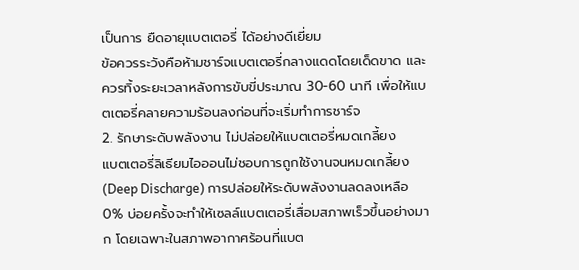เป็นการ ยืดอายุแบตเตอรี่ ได้อย่างดีเยี่ยม
ข้อควรระวังคือห้ามชาร์จแบตเตอรี่กลางแดดโดยเด็ดขาด และควรทิ้งระยะเวลาหลังการขับขี่ประมาณ 30-60 นาที เพื่อให้แบตเตอรี่คลายความร้อนลงก่อนที่จะเริ่มทำการชาร์จ
2. รักษาระดับพลังงาน ไม่ปล่อยให้แบตเตอรี่หมดเกลี้ยง
แบตเตอรี่ลิเธียมไอออนไม่ชอบการถูกใช้งานจนหมดเกลี้ยง (Deep Discharge) การปล่อยให้ระดับพลังงานลดลงเหลือ 0% บ่อยครั้งจะทำให้เซลล์แบตเตอรี่เสื่อมสภาพเร็วขึ้นอย่างมาก โดยเฉพาะในสภาพอากาศร้อนที่แบต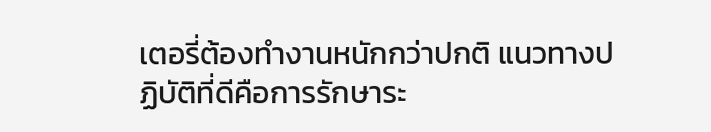เตอรี่ต้องทำงานหนักกว่าปกติ แนวทางปฏิบัติที่ดีคือการรักษาระ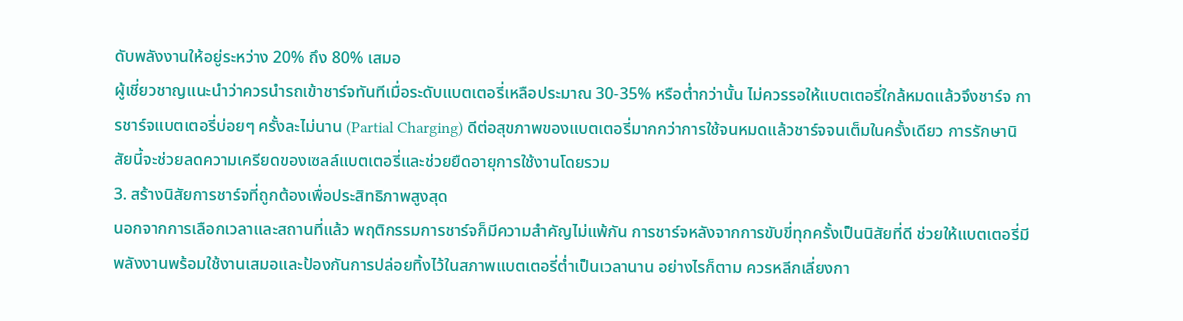ดับพลังงานให้อยู่ระหว่าง 20% ถึง 80% เสมอ
ผู้เชี่ยวชาญแนะนำว่าควรนำรถเข้าชาร์จทันทีเมื่อระดับแบตเตอรี่เหลือประมาณ 30-35% หรือต่ำกว่านั้น ไม่ควรรอให้แบตเตอรี่ใกล้หมดแล้วจึงชาร์จ การชาร์จแบตเตอรี่บ่อยๆ ครั้งละไม่นาน (Partial Charging) ดีต่อสุขภาพของแบตเตอรี่มากกว่าการใช้จนหมดแล้วชาร์จจนเต็มในครั้งเดียว การรักษานิสัยนี้จะช่วยลดความเครียดของเซลล์แบตเตอรี่และช่วยยืดอายุการใช้งานโดยรวม
3. สร้างนิสัยการชาร์จที่ถูกต้องเพื่อประสิทธิภาพสูงสุด
นอกจากการเลือกเวลาและสถานที่แล้ว พฤติกรรมการชาร์จก็มีความสำคัญไม่แพ้กัน การชาร์จหลังจากการขับขี่ทุกครั้งเป็นนิสัยที่ดี ช่วยให้แบตเตอรี่มีพลังงานพร้อมใช้งานเสมอและป้องกันการปล่อยทิ้งไว้ในสภาพแบตเตอรี่ต่ำเป็นเวลานาน อย่างไรก็ตาม ควรหลีกเลี่ยงกา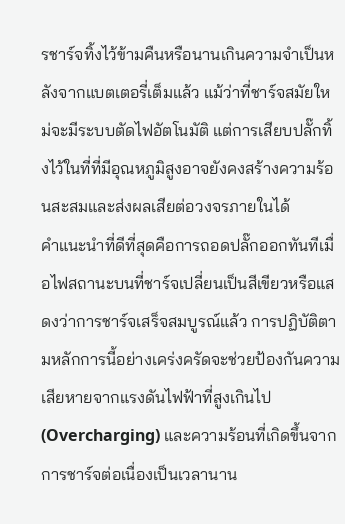รชาร์จทิ้งไว้ข้ามคืนหรือนานเกินความจำเป็นหลังจากแบตเตอรี่เต็มแล้ว แม้ว่าที่ชาร์จสมัยใหม่จะมีระบบตัดไฟอัตโนมัติ แต่การเสียบปลั๊กทิ้งไว้ในที่ที่มีอุณหภูมิสูงอาจยังคงสร้างความร้อนสะสมและส่งผลเสียต่อวงจรภายในได้
คำแนะนำที่ดีที่สุดคือการถอดปลั๊กออกทันทีเมื่อไฟสถานะบนที่ชาร์จเปลี่ยนเป็นสีเขียวหรือแสดงว่าการชาร์จเสร็จสมบูรณ์แล้ว การปฏิบัติตามหลักการนี้อย่างเคร่งครัดจะช่วยป้องกันความเสียหายจากแรงดันไฟฟ้าที่สูงเกินไป (Overcharging) และความร้อนที่เกิดขึ้นจากการชาร์จต่อเนื่องเป็นเวลานาน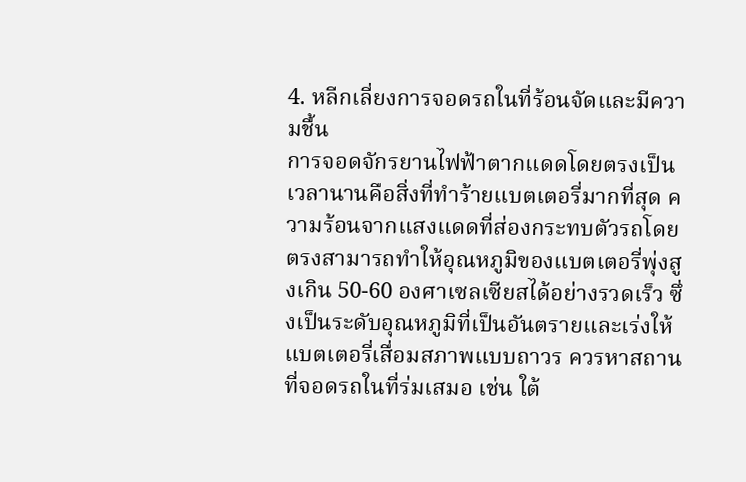4. หลีกเลี่ยงการจอดรถในที่ร้อนจัดและมีความชื้น
การจอดจักรยานไฟฟ้าตากแดดโดยตรงเป็นเวลานานคือสิ่งที่ทำร้ายแบตเตอรี่มากที่สุด ความร้อนจากแสงแดดที่ส่องกระทบตัวรถโดยตรงสามารถทำให้อุณหภูมิของแบตเตอรี่พุ่งสูงเกิน 50-60 องศาเซลเซียสได้อย่างรวดเร็ว ซึ่งเป็นระดับอุณหภูมิที่เป็นอันตรายและเร่งให้แบตเตอรี่เสื่อมสภาพแบบถาวร ควรหาสถานที่จอดรถในที่ร่มเสมอ เช่น ใต้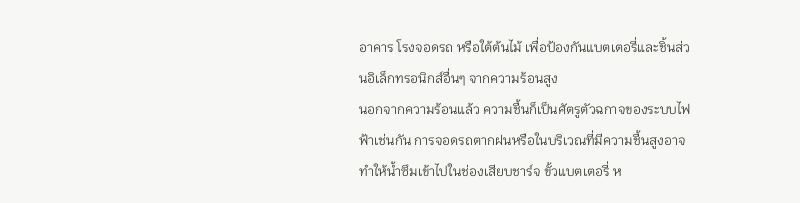อาคาร โรงจอดรถ หรือใต้ต้นไม้ เพื่อป้องกันแบตเตอรี่และชิ้นส่วนอิเล็กทรอนิกส์อื่นๆ จากความร้อนสูง
นอกจากความร้อนแล้ว ความชื้นก็เป็นศัตรูตัวฉกาจของระบบไฟฟ้าเช่นกัน การจอดรถตากฝนหรือในบริเวณที่มีความชื้นสูงอาจทำให้น้ำซึมเข้าไปในช่องเสียบชาร์จ ขั้วแบตเตอรี่ ห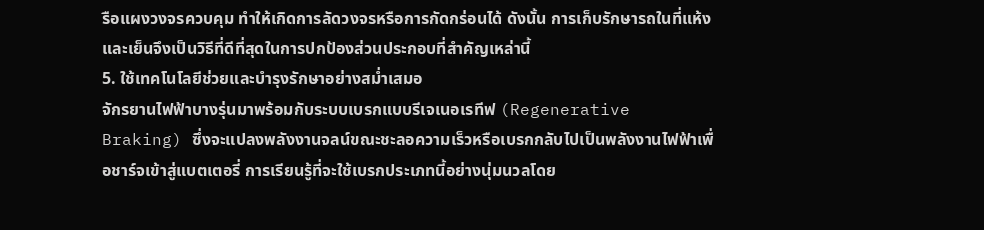รือแผงวงจรควบคุม ทำให้เกิดการลัดวงจรหรือการกัดกร่อนได้ ดังนั้น การเก็บรักษารถในที่แห้งและเย็นจึงเป็นวิธีที่ดีที่สุดในการปกป้องส่วนประกอบที่สำคัญเหล่านี้
5. ใช้เทคโนโลยีช่วยและบำรุงรักษาอย่างสม่ำเสมอ
จักรยานไฟฟ้าบางรุ่นมาพร้อมกับระบบเบรกแบบรีเจเนอเรทีฟ (Regenerative Braking) ซึ่งจะแปลงพลังงานจลน์ขณะชะลอความเร็วหรือเบรกกลับไปเป็นพลังงานไฟฟ้าเพื่อชาร์จเข้าสู่แบตเตอรี่ การเรียนรู้ที่จะใช้เบรกประเภทนี้อย่างนุ่มนวลโดย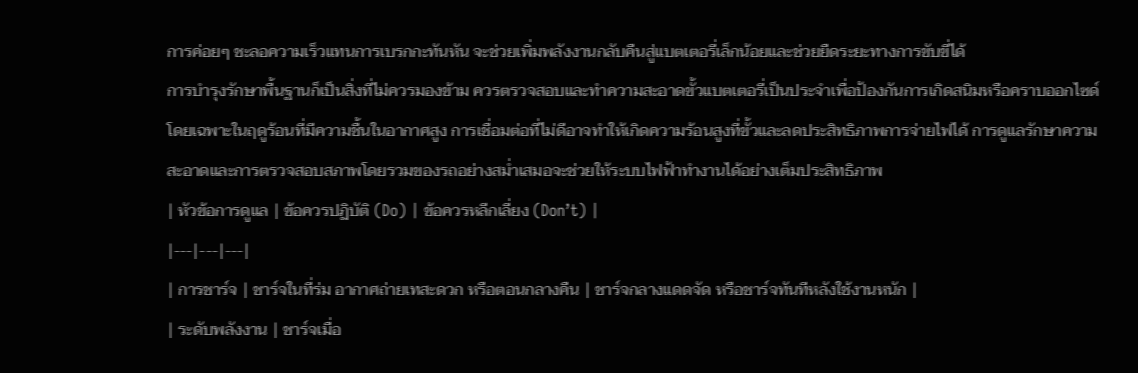การค่อยๆ ชะลอความเร็วแทนการเบรกกะทันหัน จะช่วยเพิ่มพลังงานกลับคืนสู่แบตเตอรี่เล็กน้อยและช่วยยืดระยะทางการขับขี่ได้
การบำรุงรักษาพื้นฐานก็เป็นสิ่งที่ไม่ควรมองข้าม ควรตรวจสอบและทำความสะอาดขั้วแบตเตอรี่เป็นประจำเพื่อป้องกันการเกิดสนิมหรือคราบออกไซด์ โดยเฉพาะในฤดูร้อนที่มีความชื้นในอากาศสูง การเชื่อมต่อที่ไม่ดีอาจทำให้เกิดความร้อนสูงที่ขั้วและลดประสิทธิภาพการจ่ายไฟได้ การดูแลรักษาความสะอาดและการตรวจสอบสภาพโดยรวมของรถอย่างสม่ำเสมอจะช่วยให้ระบบไฟฟ้าทำงานได้อย่างเต็มประสิทธิภาพ
| หัวข้อการดูแล | ข้อควรปฏิบัติ (Do) | ข้อควรหลีกเลี่ยง (Don’t) |
|---|---|---|
| การชาร์จ | ชาร์จในที่ร่ม อากาศถ่ายเทสะดวก หรือตอนกลางคืน | ชาร์จกลางแดดจัด หรือชาร์จทันทีหลังใช้งานหนัก |
| ระดับพลังงาน | ชาร์จเมื่อ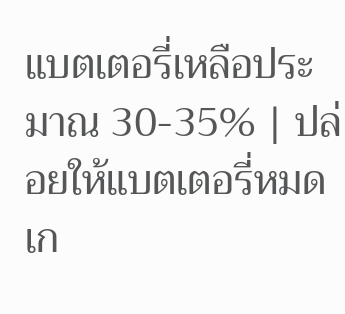แบตเตอรี่เหลือประมาณ 30-35% | ปล่อยให้แบตเตอรี่หมดเก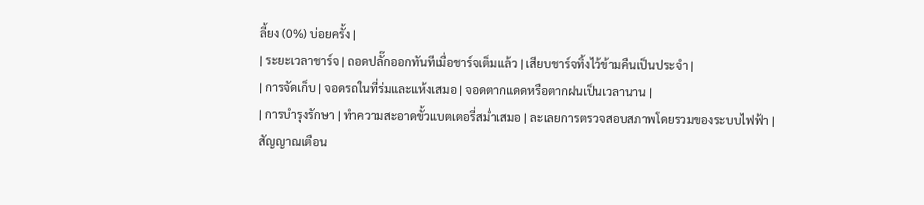ลี้ยง (0%) บ่อยครั้ง |
| ระยะเวลาชาร์จ | ถอดปลั๊กออกทันทีเมื่อชาร์จเต็มแล้ว | เสียบชาร์จทิ้งไว้ข้ามคืนเป็นประจำ |
| การจัดเก็บ | จอดรถในที่ร่มและแห้งเสมอ | จอดตากแดดหรือตากฝนเป็นเวลานาน |
| การบำรุงรักษา | ทำความสะอาดขั้วแบตเตอรี่สม่ำเสมอ | ละเลยการตรวจสอบสภาพโดยรวมของระบบไฟฟ้า |
สัญญาณเตือน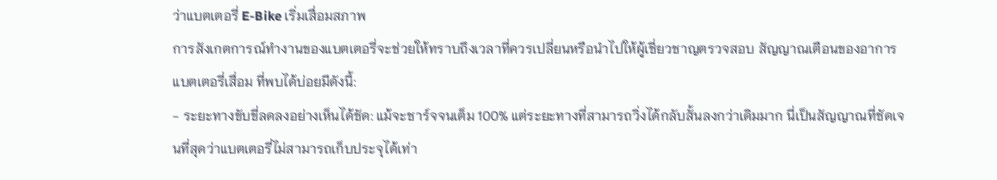ว่าแบตเตอรี่ E-Bike เริ่มเสื่อมสภาพ
การสังเกตการณ์ทำงานของแบตเตอรี่จะช่วยให้ทราบถึงเวลาที่ควรเปลี่ยนหรือนำไปให้ผู้เชี่ยวชาญตรวจสอบ สัญญาณเตือนของอาการ แบตเตอรี่เสื่อม ที่พบได้บ่อยมีดังนี้:
- ระยะทางขับขี่ลดลงอย่างเห็นได้ชัด: แม้จะชาร์จจนเต็ม 100% แต่ระยะทางที่สามารถวิ่งได้กลับสั้นลงกว่าเดิมมาก นี่เป็นสัญญาณที่ชัดเจนที่สุดว่าแบตเตอรี่ไม่สามารถเก็บประจุได้เท่า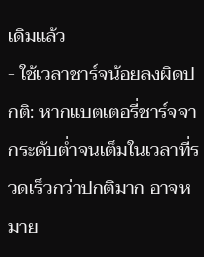เดิมแล้ว
- ใช้เวลาชาร์จน้อยลงผิดปกติ: หากแบตเตอรี่ชาร์จจากระดับต่ำจนเต็มในเวลาที่รวดเร็วกว่าปกติมาก อาจหมาย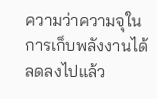ความว่าความจุในการเก็บพลังงานได้ลดลงไปแล้ว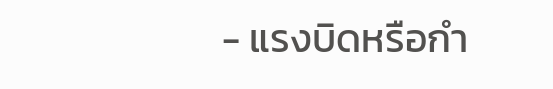- แรงบิดหรือกำ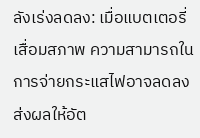ลังเร่งลดลง: เมื่อแบตเตอรี่เสื่อมสภาพ ความสามารถในการจ่ายกระแสไฟอาจลดลง ส่งผลให้อัต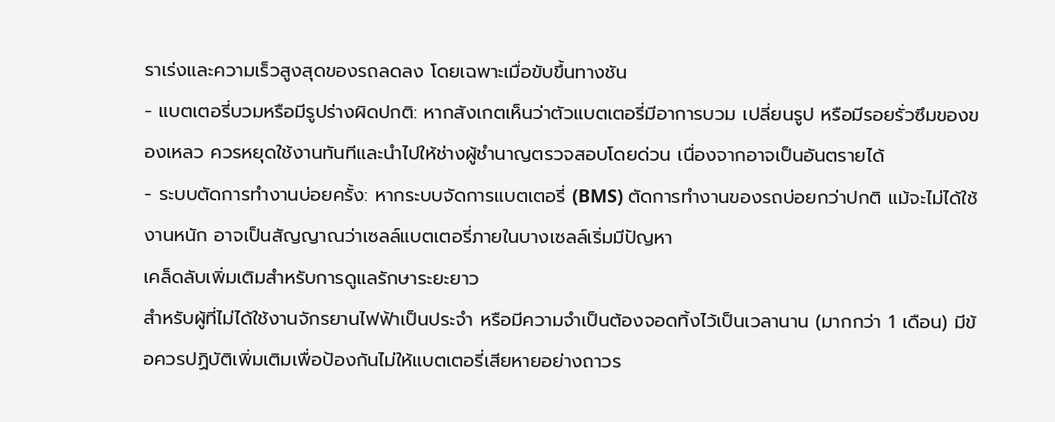ราเร่งและความเร็วสูงสุดของรถลดลง โดยเฉพาะเมื่อขับขึ้นทางชัน
- แบตเตอรี่บวมหรือมีรูปร่างผิดปกติ: หากสังเกตเห็นว่าตัวแบตเตอรี่มีอาการบวม เปลี่ยนรูป หรือมีรอยรั่วซึมของของเหลว ควรหยุดใช้งานทันทีและนำไปให้ช่างผู้ชำนาญตรวจสอบโดยด่วน เนื่องจากอาจเป็นอันตรายได้
- ระบบตัดการทำงานบ่อยครั้ง: หากระบบจัดการแบตเตอรี่ (BMS) ตัดการทำงานของรถบ่อยกว่าปกติ แม้จะไม่ได้ใช้งานหนัก อาจเป็นสัญญาณว่าเซลล์แบตเตอรี่ภายในบางเซลล์เริ่มมีปัญหา
เคล็ดลับเพิ่มเติมสำหรับการดูแลรักษาระยะยาว
สำหรับผู้ที่ไม่ได้ใช้งานจักรยานไฟฟ้าเป็นประจำ หรือมีความจำเป็นต้องจอดทิ้งไว้เป็นเวลานาน (มากกว่า 1 เดือน) มีข้อควรปฏิบัติเพิ่มเติมเพื่อป้องกันไม่ให้แบตเตอรี่เสียหายอย่างถาวร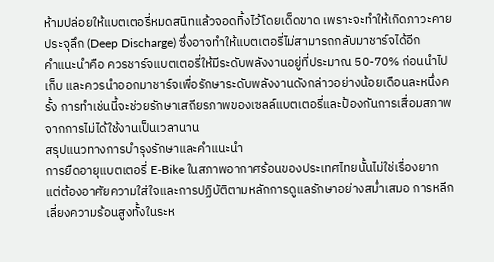ห้ามปล่อยให้แบตเตอรี่หมดสนิทแล้วจอดทิ้งไว้โดยเด็ดขาด เพราะจะทำให้เกิดภาวะคายประจุลึก (Deep Discharge) ซึ่งอาจทำให้แบตเตอรี่ไม่สามารถกลับมาชาร์จได้อีก
คำแนะนำคือ ควรชาร์จแบตเตอรี่ให้มีระดับพลังงานอยู่ที่ประมาณ 50-70% ก่อนนำไปเก็บ และควรนำออกมาชาร์จเพื่อรักษาระดับพลังงานดังกล่าวอย่างน้อยเดือนละหนึ่งครั้ง การทำเช่นนี้จะช่วยรักษาเสถียรภาพของเซลล์แบตเตอรี่และป้องกันการเสื่อมสภาพจากการไม่ได้ใช้งานเป็นเวลานาน
สรุปแนวทางการบำรุงรักษาและคำแนะนำ
การยืดอายุแบตเตอรี่ E-Bike ในสภาพอากาศร้อนของประเทศไทยนั้นไม่ใช่เรื่องยาก แต่ต้องอาศัยความใส่ใจและการปฏิบัติตามหลักการดูแลรักษาอย่างสม่ำเสมอ การหลีกเลี่ยงความร้อนสูงทั้งในระห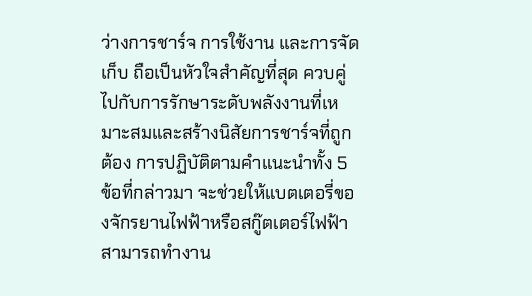ว่างการชาร์จ การใช้งาน และการจัดเก็บ ถือเป็นหัวใจสำคัญที่สุด ควบคู่ไปกับการรักษาระดับพลังงานที่เหมาะสมและสร้างนิสัยการชาร์จที่ถูกต้อง การปฏิบัติตามคำแนะนำทั้ง 5 ข้อที่กล่าวมา จะช่วยให้แบตเตอรี่ของจักรยานไฟฟ้าหรือสกู๊ตเตอร์ไฟฟ้าสามารถทำงาน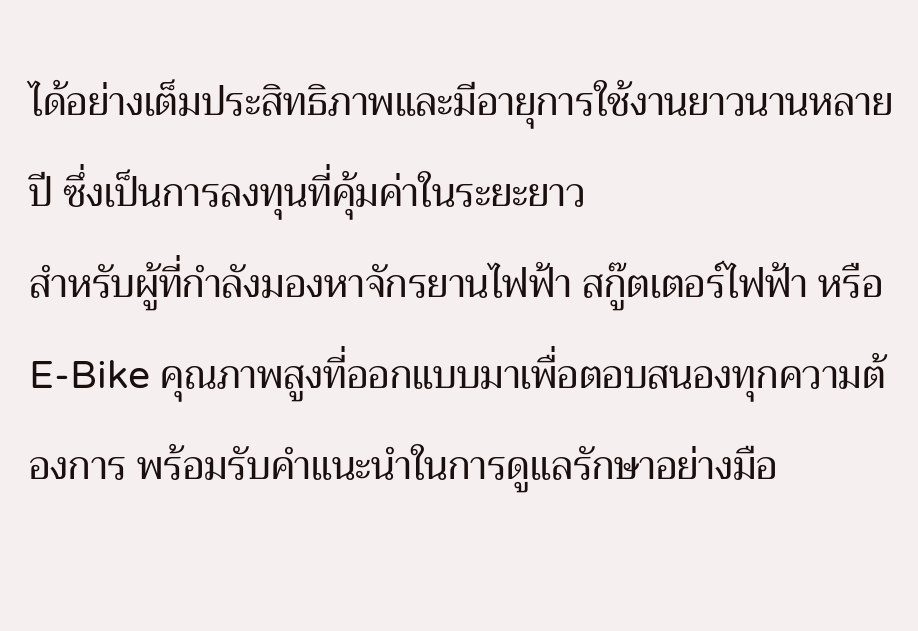ได้อย่างเต็มประสิทธิภาพและมีอายุการใช้งานยาวนานหลายปี ซึ่งเป็นการลงทุนที่คุ้มค่าในระยะยาว
สำหรับผู้ที่กำลังมองหาจักรยานไฟฟ้า สกู๊ตเตอร์ไฟฟ้า หรือ E-Bike คุณภาพสูงที่ออกแบบมาเพื่อตอบสนองทุกความต้องการ พร้อมรับคำแนะนำในการดูแลรักษาอย่างมือ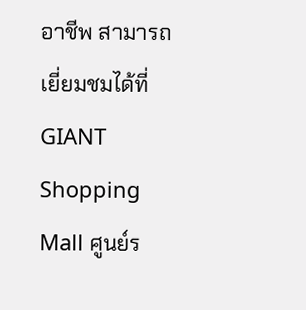อาชีพ สามารถเยี่ยมชมได้ที่ GIANT Shopping Mall ศูนย์ร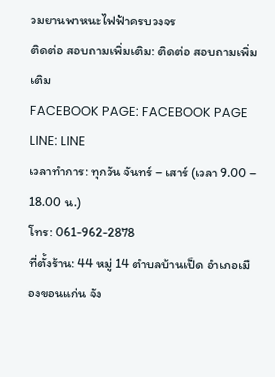วมยานพาหนะไฟฟ้าครบวงจร
ติดต่อ สอบถามเพิ่มเติม: ติดต่อ สอบถามเพิ่มเติม
FACEBOOK PAGE: FACEBOOK PAGE
LINE: LINE
เวลาทำการ: ทุกวัน จันทร์ – เสาร์ (เวลา 9.00 – 18.00 น.)
โทร: 061-962-2878
ที่ตั้งร้าน: 44 หมู่ 14 ตำบลบ้านเป็ด อำเภอเมืองขอนแก่น จัง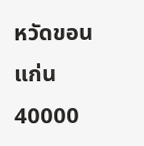หวัดขอนแก่น 40000